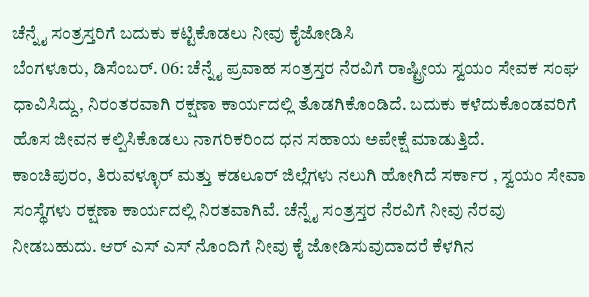ಚೆನ್ನೈ ಸಂತ್ರಸ್ತರಿಗೆ ಬದುಕು ಕಟ್ಟಿಕೊಡಲು ನೀವು ಕೈಜೋಡಿಸಿ
ಬೆಂಗಳೂರು, ಡಿಸೆಂಬರ್. 06: ಚೆನ್ನೈ ಪ್ರವಾಹ ಸಂತ್ರಸ್ತರ ನೆರವಿಗೆ ರಾಷ್ಟ್ರೀಯ ಸ್ವಯಂ ಸೇವಕ ಸಂಘ ಧಾವಿಸಿದ್ದು, ನಿರಂತರವಾಗಿ ರಕ್ಷಣಾ ಕಾರ್ಯದಲ್ಲಿ ತೊಡಗಿಕೊಂಡಿದೆ. ಬದುಕು ಕಳೆದುಕೊಂಡವರಿಗೆ ಹೊಸ ಜೀವನ ಕಲ್ಪಿಸಿಕೊಡಲು ನಾಗರಿಕರಿಂದ ಧನ ಸಹಾಯ ಅಪೇಕ್ಷೆ ಮಾಡುತ್ತಿದೆ.
ಕಾಂಚಿಪುರಂ, ತಿರುವಳ್ಳೂರ್ ಮತ್ತು ಕಡಲೂರ್ ಜಿಲ್ಲೆಗಳು ನಲುಗಿ ಹೋಗಿದೆ ಸರ್ಕಾರ , ಸ್ವಯಂ ಸೇವಾ ಸಂಸ್ಥೆಗಳು ರಕ್ಷಣಾ ಕಾರ್ಯದಲ್ಲಿ ನಿರತವಾಗಿವೆ. ಚೆನ್ನೈ ಸಂತ್ರಸ್ತರ ನೆರವಿಗೆ ನೀವು ನೆರವು ನೀಡಬಹುದು. ಆರ್ ಎಸ್ ಎಸ್ ನೊಂದಿಗೆ ನೀವು ಕೈ ಜೋಡಿಸುವುದಾದರೆ ಕೆಳಗಿನ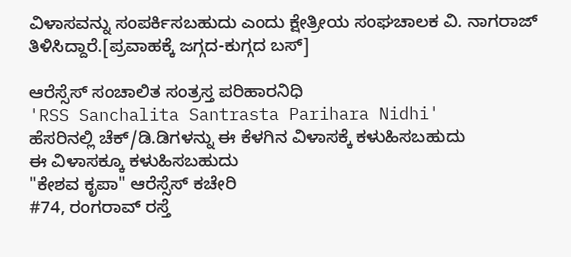ವಿಳಾಸವನ್ನು ಸಂಪರ್ಕಿಸಬಹುದು ಎಂದು ಕ್ಷೇತ್ರೀಯ ಸಂಘಚಾಲಕ ವಿ. ನಾಗರಾಜ್ ತಿಳಿಸಿದ್ದಾರೆ.[ಪ್ರವಾಹಕ್ಕೆ ಜಗ್ಗದ-ಕುಗ್ಗದ ಬಸ್]

ಆರೆಸ್ಸೆಸ್ ಸಂಚಾಲಿತ ಸಂತ್ರಸ್ತ ಪರಿಹಾರನಿಧಿ
'RSS Sanchalita Santrasta Parihara Nidhi'
ಹೆಸರಿನಲ್ಲಿ ಚೆಕ್/ಡಿ.ಡಿಗಳನ್ನು ಈ ಕೆಳಗಿನ ವಿಳಾಸಕ್ಕೆ ಕಳುಹಿಸಬಹುದು
ಈ ವಿಳಾಸಕ್ಕೂ ಕಳುಹಿಸಬಹುದು
"ಕೇಶವ ಕೃಪಾ" ಆರೆಸ್ಸೆಸ್ ಕಚೇರಿ
#74, ರಂಗರಾವ್ ರಸ್ತೆ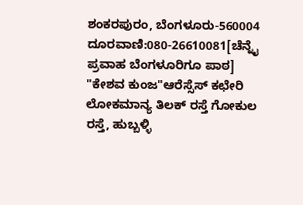ಶಂಕರಪುರಂ, ಬೆಂಗಳೂರು-560004
ದೂರವಾಣಿ:080-26610081[ಚೆನ್ನೈ ಪ್ರವಾಹ ಬೆಂಗಳೂರಿಗೂ ಪಾಠ]
"ಕೇಶವ ಕುಂಜ"ಆರೆಸ್ಸೆಸ್ ಕಛೇರಿ
ಲೋಕಮಾನ್ಯ ತಿಲಕ್ ರಸ್ತೆ ಗೋಕುಲ ರಸ್ತೆ, ಹುಬ್ಬಳ್ಳಿ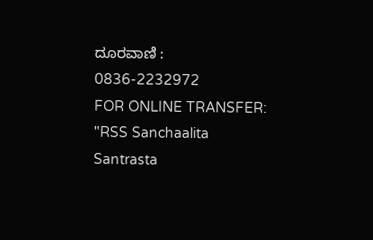ದೂರವಾಣಿ : 0836-2232972
FOR ONLINE TRANSFER:
"RSS Sanchaalita Santrasta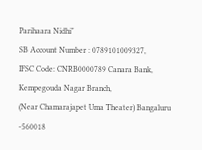Parihaara Nidhi"
SB Account Number : 0789101009327,
IFSC Code: CNRB0000789 Canara Bank, Kempegouda Nagar Branch,
(Near Chamarajapet Uma Theater) Bangaluru -560018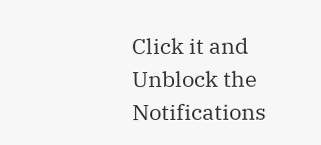Click it and Unblock the Notifications